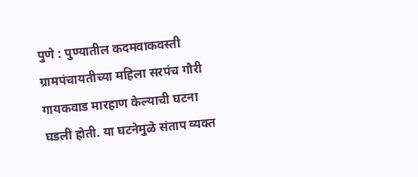पुणे : पुण्यातील कदमवाकवस्ती ग्रामपंचायतीच्या महिला सरपंच गौरी गायकवाड मारहाण केल्याची घटना घडली होती. या घटनेमुळे संताप व्यक्त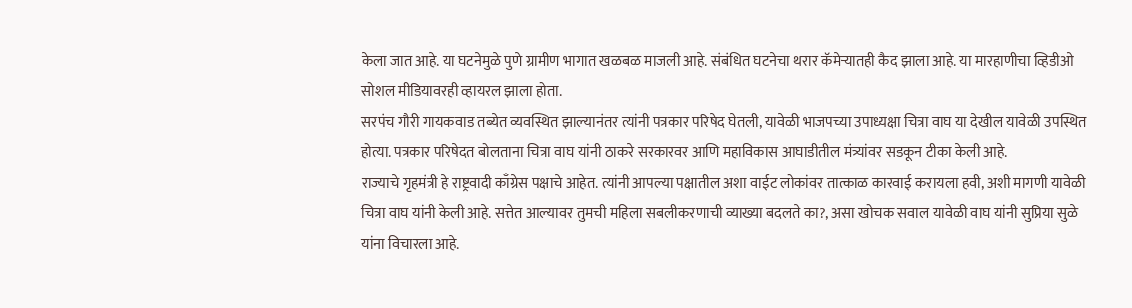केला जात आहे. या घटनेमुळे पुणे ग्रामीण भागात खळबळ माजली आहे. संबंधित घटनेचा थरार कॅमेऱ्यातही कैद झाला आहे. या मारहाणीचा व्हिडीओ सोशल मीडियावरही व्हायरल झाला होता.
सरपंच गौरी गायकवाड तब्येत व्यवस्थित झाल्यानंतर त्यांनी पत्रकार परिषेद घेतली, यावेळी भाजपच्या उपाध्यक्षा चित्रा वाघ या देखील यावेळी उपस्थित होत्या. पत्रकार परिषेदत बोलताना चित्रा वाघ यांनी ठाकरे सरकारवर आणि महाविकास आघाडीतील मंत्र्यांवर सडकून टीका केली आहे.
राज्याचे गृहमंत्री हे राष्ट्रवादी काँग्रेस पक्षाचे आहेत. त्यांनी आपल्या पक्षातील अशा वाईट लोकांवर तात्काळ कारवाई करायला हवी, अशी मागणी यावेळी चित्रा वाघ यांनी केली आहे. सत्तेत आल्यावर तुमची महिला सबलीकरणाची व्याख्या बदलते का?, असा खोचक सवाल यावेळी वाघ यांनी सुप्रिया सुळे यांना विचारला आहे.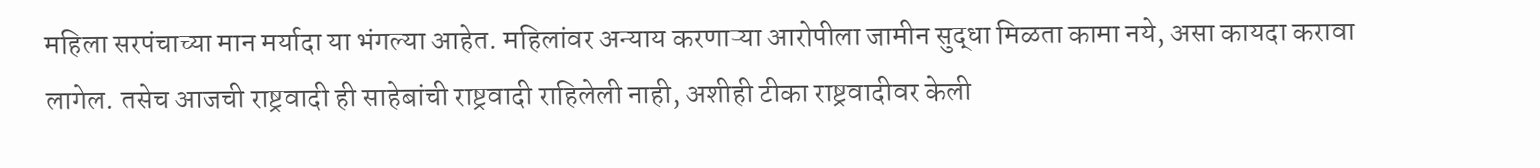महिला सरपंचाच्या मान मर्यादा या भंगल्या आहेत. महिलांवर अन्याय करणाऱ्या आरोपीला जामीन सुद्धा मिळता कामा नये, असा कायदा करावा लागेल. तसेच आजची राष्ट्रवादी ही साहेबांची राष्ट्रवादी राहिलेली नाही, अशीही टीका राष्ट्रवादीवर केली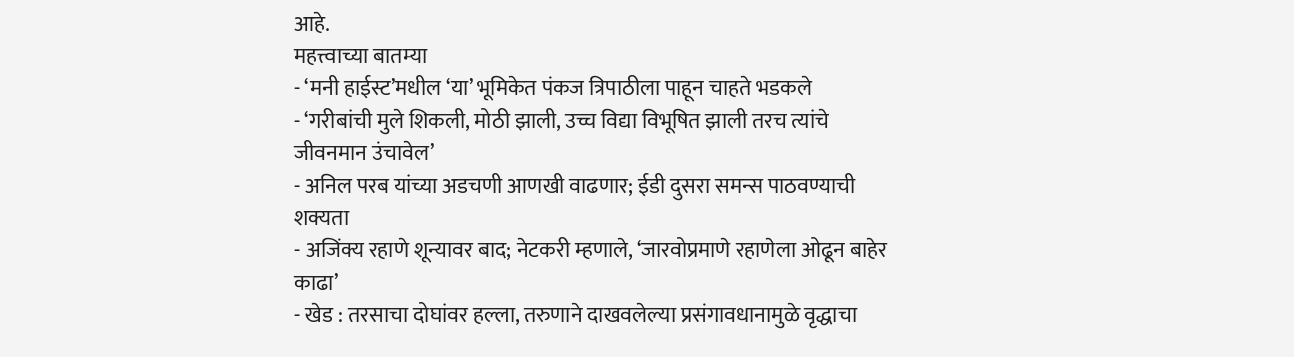आहे.
महत्त्वाच्या बातम्या
- ‘मनी हाईस्ट’मधील ‘या’ भूमिकेत पंकज त्रिपाठीला पाहून चाहते भडकले
- ‘गरीबांची मुले शिकली, मोठी झाली, उच्च विद्या विभूषित झाली तरच त्यांचे जीवनमान उंचावेल’
- अनिल परब यांच्या अडचणी आणखी वाढणार; ईडी दुसरा समन्स पाठवण्याची शक्यता
- अजिंक्य रहाणे शून्यावर बाद; नेटकरी म्हणाले, ‘जारवोप्रमाणे रहाणेला ओढून बाहेर काढा’
- खेड : तरसाचा दोघांवर हल्ला, तरुणाने दाखवलेल्या प्रसंगावधानामुळे वृद्धाचा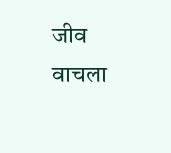जीव वाचला